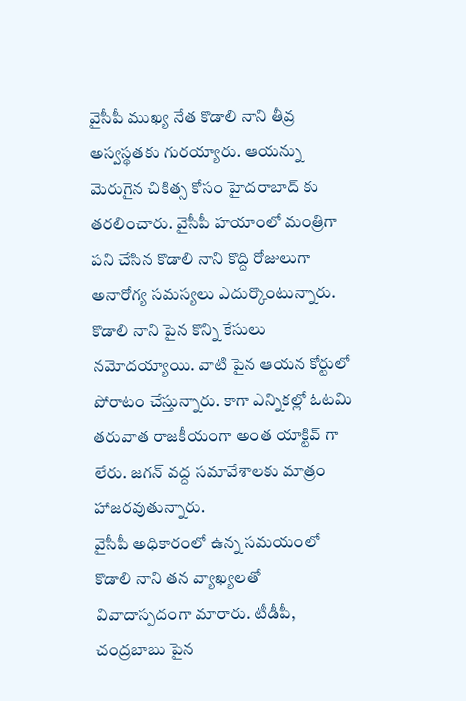వైసీపీ ముఖ్య నేత కొడాలి నాని తీవ్ర అస్వస్థతకు గురయ్యారు. ఆయన్ను మెరుగైన చికిత్స కోసం హైదరాబాద్ కు తరలించారు. వైసీపీ హయాంలో మంత్రిగా పని చేసిన కొడాలి నాని కొద్ది రోజులుగా అనారోగ్య సమస్యలు ఎదుర్కొంటున్నారు. కొడాలి నాని పైన కొన్ని కేసులు నమోదయ్యాయి. వాటి పైన ఆయన కోర్టులో పోరాటం చేస్తున్నారు. కాగా ఎన్నికల్లో ఓటమి తరువాత రాజకీయంగా అంత యాక్టివ్ గా లేరు. జగన్ వద్ద సమావేశాలకు మాత్రం హాజరవుతున్నారు.
వైసీపీ అధికారంలో ఉన్న సమయంలో కొడాలి నాని తన వ్యాఖ్యలతో వివాదాస్పదంగా మారారు. టీడీపీ, చంద్రబాబు పైన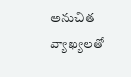అనుచిత వ్యాఖ్యలతో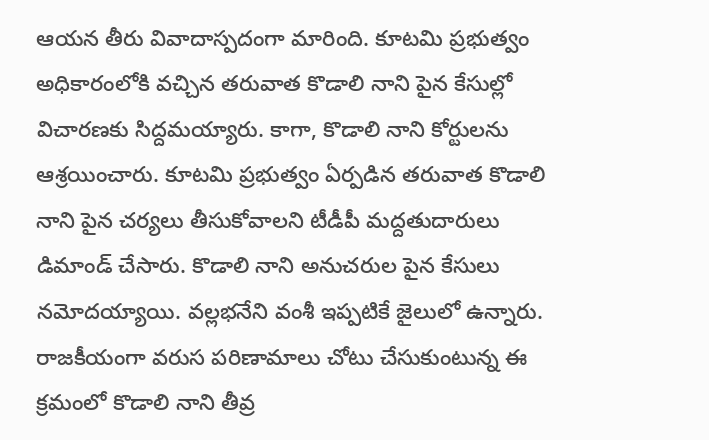ఆయన తీరు వివాదాస్పదంగా మారింది. కూటమి ప్రభుత్వం అధికారంలోకి వచ్చిన తరువాత కొడాలి నాని పైన కేసుల్లో విచారణకు సిద్దమయ్యారు. కాగా, కొడాలి నాని కోర్టులను ఆశ్రయించారు. కూటమి ప్రభుత్వం ఏర్పడిన తరువాత కొడాలి నాని పైన చర్యలు తీసుకోవాలని టీడీపీ మద్దతుదారులు డిమాండ్ చేసారు. కొడాలి నాని అనుచరుల పైన కేసులు నమోదయ్యాయి. వల్లభనేని వంశీ ఇప్పటికే జైలులో ఉన్నారు. రాజకీయంగా వరుస పరిణామాలు చోటు చేసుకుంటున్న ఈ క్రమంలో కొడాలి నాని తీవ్ర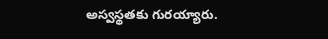అస్వస్థతకు గురయ్యారు.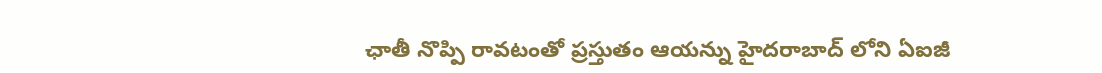ఛాతీ నొప్పి రావటంతో ప్రస్తుతం ఆయన్ను హైదరాబాద్ లోని ఏఐజీ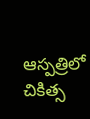ఆస్పత్రిలో చికిత్స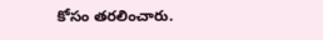కోసం తరలించారు.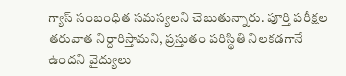గ్యాస్ సంబంధిత సమస్యలని చెబుతున్నారు. పూర్తి పరీక్షల తరువాత నిర్దారిస్తామని, ప్రస్తుతం పరిస్థితి నిలకడగానే ఉందని వైద్యులు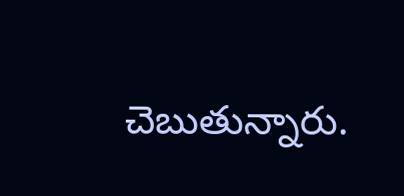చెబుతున్నారు.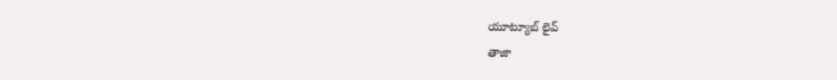యూట్యూబ్ లైవ్
తాజా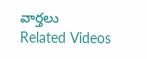వార్తలు
Related Videos